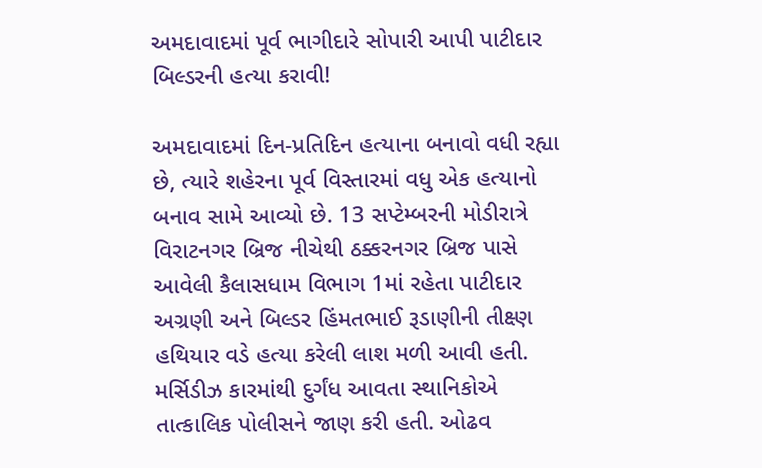અમદાવાદમાં પૂર્વ ભાગીદારે સોપારી આપી પાટીદાર બિલ્ડરની હત્યા કરાવી!

અમદાવાદમાં દિન-પ્રતિદિન હત્યાના બનાવો વધી રહ્યા છે, ત્યારે શહેરના પૂર્વ વિસ્તારમાં વધુ એક હત્યાનો બનાવ સામે આવ્યો છે. 13 સપ્ટેમ્બરની મોડીરાત્રે વિરાટનગર બ્રિજ નીચેથી ઠક્કરનગર બ્રિજ પાસે આવેલી કૈલાસધામ વિભાગ 1માં રહેતા પાટીદાર અગ્રણી અને બિલ્ડર હિંમતભાઈ રૂડાણીની તીક્ષ્ણ હથિયાર વડે હત્યા કરેલી લાશ મળી આવી હતી. મર્સિડીઝ કારમાંથી દુર્ગંધ આવતા સ્થાનિકોએ તાત્કાલિક પોલીસને જાણ કરી હતી. ઓઢવ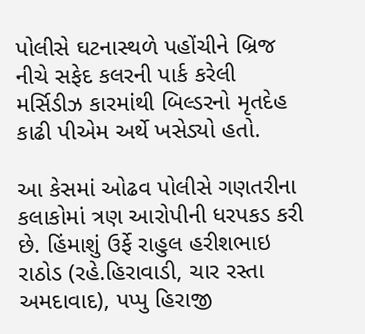પોલીસે ઘટનાસ્થળે પહોંચીને બ્રિજ નીચે સફેદ કલરની પાર્ક કરેલી મર્સિડીઝ કારમાંથી બિલ્ડરનો મૃતદેહ કાઢી પીએમ અર્થે ખસેડ્યો હતો.

આ કેસમાં ઓઢવ પોલીસે ગણતરીના કલાકોમાં ત્રણ આરોપીની ધરપકડ કરી છે. હિંમાશું ઉર્ફે રાહુલ હરીશભાઇ રાઠોડ (રહે.હિરાવાડી, ચાર રસ્તા અમદાવાદ), પપ્પુ હિરાજી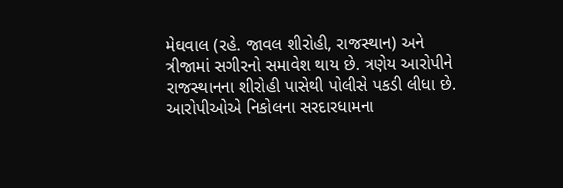મેઘવાલ (રહે. જાવલ શીરોહી, રાજસ્થાન) અને ત્રીજામાં સગીરનો સમાવેશ થાય છે. ત્રણેય આરોપીને રાજસ્થાનના શીરોહી પાસેથી પોલીસે પકડી લીધા છે. આરોપીઓએ નિકોલના સરદારધામના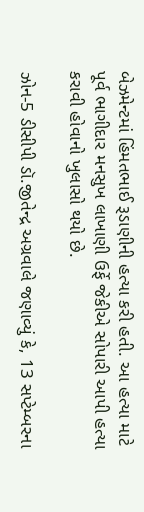બેઝમેન્ટમાં હિંમતભાઈ રૂડાણીની હત્યા કરી હતી. આ હત્યા માટે પૂર્વ ભાગીદાર મનસુખ લાખાણી ઉર્ફે જેકીએ સોપારી આપી હત્યા કરાવી હોવાનો ખુલાસો થયો છે.

ઝોન-5 ડીસીપી ડૉ.જીતેન્દ્ર અગ્રવાલે જણાવ્યું કે, 13 સપ્ટેમ્બરના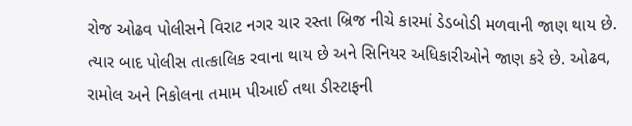રોજ ઓઢવ પોલીસને વિરાટ નગર ચાર રસ્તા બ્રિજ નીચે કારમાં ડેડબોડી મળવાની જાણ થાય છે. ત્યાર બાદ પોલીસ તાત્કાલિક રવાના થાય છે અને સિનિયર અધિકારીઓને જાણ કરે છે. ઓઢવ, રામોલ અને નિકોલના તમામ પીઆઈ તથા ડીસ્ટાફની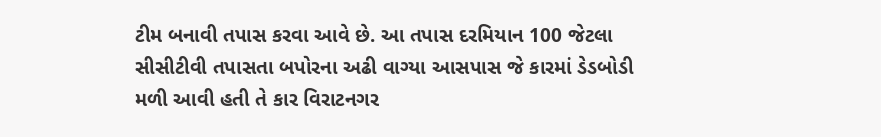ટીમ બનાવી તપાસ કરવા આવે છે. આ તપાસ દરમિયાન 100 જેટલા સીસીટીવી તપાસતા બપોરના અઢી વાગ્યા આસપાસ જે કારમાં ડેડબોડી મળી આવી હતી તે કાર વિરાટનગર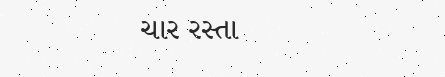ચાર રસ્તા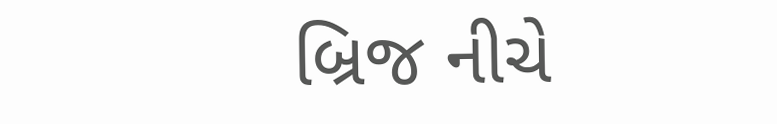બ્રિજ નીચે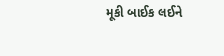મૂકી બાઈક લઈને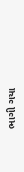ભાગી ગયા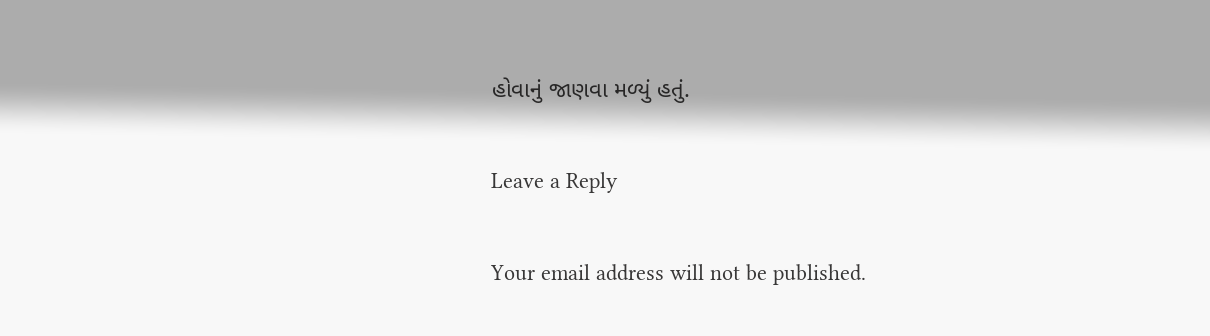હોવાનું જાણવા મળ્યું હતું.

Leave a Reply

Your email address will not be published.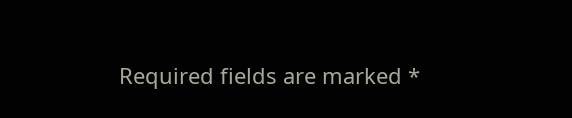Required fields are marked *